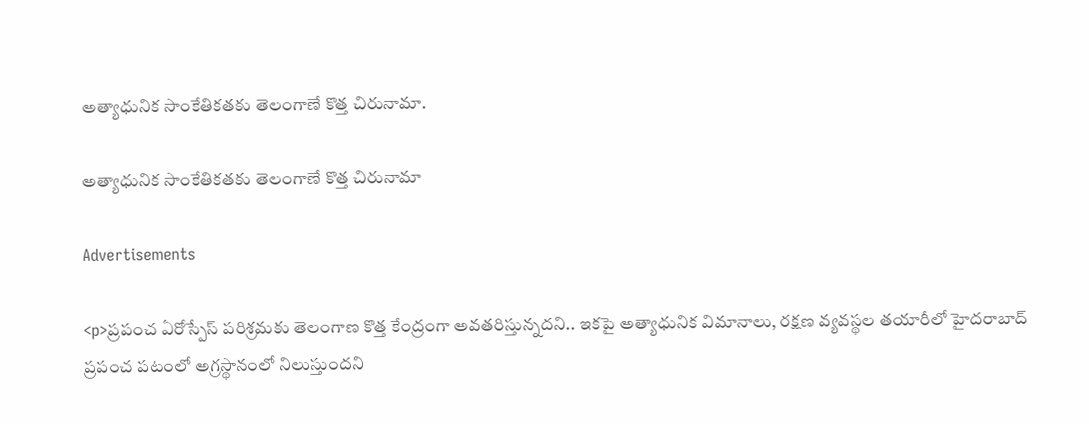అత్యాధునిక సాంకేతికతకు తెలంగాణే కొత్త చిరునామా.

అత్యాధునిక సాంకేతికతకు తెలంగాణే కొత్త చిరునామా

Advertisements

<p>ప్రపంచ ఏరోస్పేస్ పరిశ్రమకు తెలంగాణ కొత్త కేంద్రంగా అవతరిస్తున్నదని.. ఇకపై అత్యాధునిక విమానాలు, రక్షణ వ్యవస్థల తయారీలో హైదరాబాద్ ప్రపంచ పటంలో అగ్రస్థానంలో నిలుస్తుందని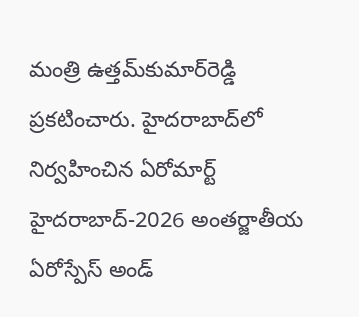మంత్రి ఉత్తమ్‌కుమార్‌రెడ్డి ప్రకటించారు. హైదరాబాద్‌లో నిర్వహించిన ఏరోమార్ట్ హైదరాబాద్-2026 అంతర్జాతీయ ఏరోస్పేస్ అండ్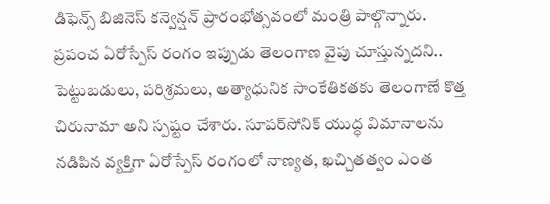డిఫెన్స్ బిజినెస్ కన్వెన్షన్ ప్రారంభోత్సవంలో మంత్రి పాల్గొన్నారు. ప్రపంచ ఏరోస్పేస్ రంగం ఇప్పుడు తెలంగాణ వైపు చూస్తున్నదని.. పెట్టుబడులు, పరిశ్రమలు, అత్యాధునిక సాంకేతికతకు తెలంగాణే కొత్త చిరునామా అని స్పష్టం చేశారు. సూపర్‌సోనిక్ యుద్ధ విమానాలను నడిపిన వ్యక్తిగా ఏరోస్పేస్ రంగంలో నాణ్యత, ఖచ్చితత్వం ఎంత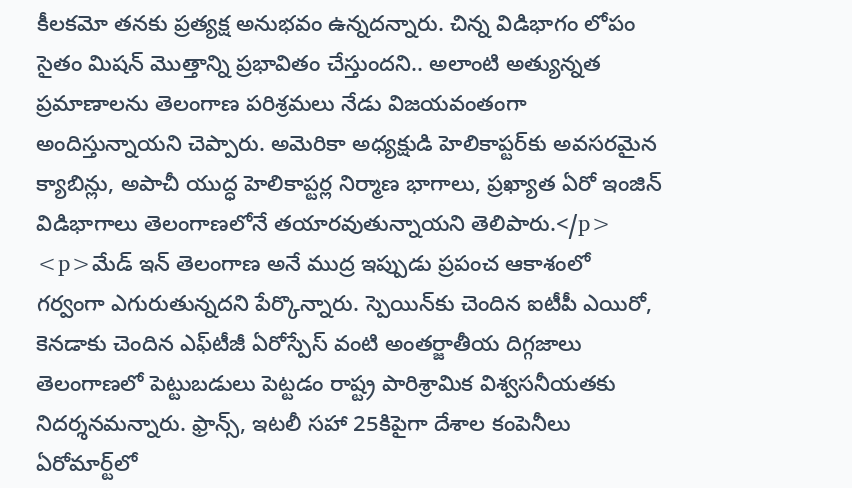కీలకమో తనకు ప్రత్యక్ష అనుభవం ఉన్నదన్నారు. చిన్న విడిభాగం లోపం సైతం మిషన్‌ మొత్తాన్ని ప్రభావితం చేస్తుందని.. అలాంటి అత్యున్నత ప్రమాణాలను తెలంగాణ పరిశ్రమలు నేడు విజయవంతంగా అందిస్తున్నాయని చెప్పారు. అమెరికా అధ్యక్షుడి హెలికాప్టర్‌కు అవసరమైన క్యాబిన్లు, అపాచీ యుద్ధ హెలికాప్టర్ల నిర్మాణ భాగాలు, ప్రఖ్యాత ఏరో ఇంజిన్ విడిభాగాలు తెలంగాణలోనే తయారవుతున్నాయని తెలిపారు.</p>
<p>మేడ్ ఇన్ తెలంగాణ అనే ముద్ర ఇప్పుడు ప్రపంచ ఆకాశంలో గర్వంగా ఎగురుతున్నదని పేర్కొన్నారు. స్పెయిన్‌కు చెందిన ఐటీపీ ఎయిరో, కెనడాకు చెందిన ఎఫ్‌టీజీ ఏరోస్పేస్ వంటి అంతర్జాతీయ దిగ్గజాలు తెలంగాణలో పెట్టుబడులు పెట్టడం రాష్ట్ర పారిశ్రామిక విశ్వసనీయతకు నిదర్శనమన్నారు. ఫ్రాన్స్, ఇటలీ సహా 25కిపైగా దేశాల కంపెనీలు ఏరోమార్ట్‌లో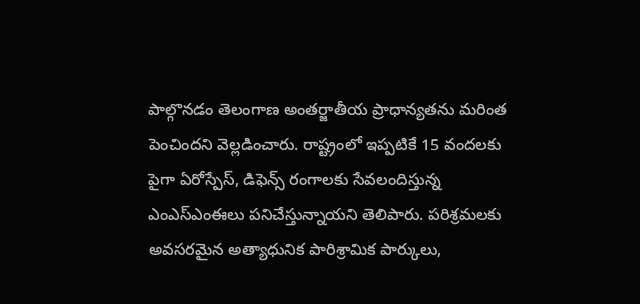పాల్గొనడం తెలంగాణ అంతర్జాతీయ ప్రాధాన్యతను మరింత పెంచిందని వెల్లడించారు. రాష్ట్రంలో ఇప్పటికే 15 వందలకు పైగా ఏరోస్పేస్, డిఫెన్స్ రంగాలకు సేవలందిస్తున్న ఎంఎస్‌ఎంఈలు పనిచేస్తున్నాయని తెలిపారు. పరిశ్రమలకు అవసరమైన అత్యాధునిక పారిశ్రామిక పార్కులు,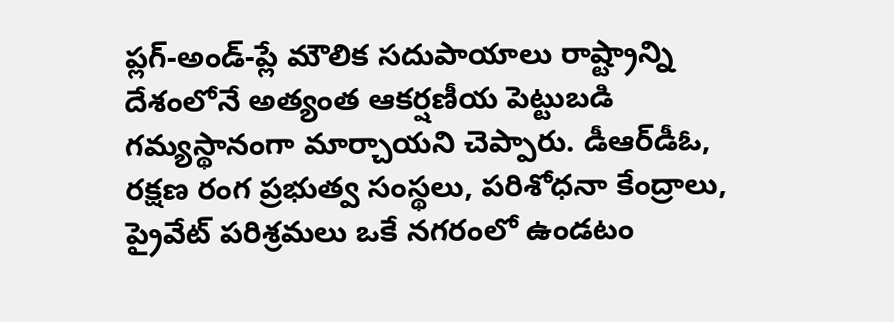ప్లగ్-అండ్-ప్లే మౌలిక సదుపాయాలు రాష్ట్రాన్ని దేశంలోనే అత్యంత ఆకర్షణీయ పెట్టుబడి గమ్యస్థానంగా మార్చాయని చెప్పారు. డీఆర్‌డీఓ, రక్షణ రంగ ప్రభుత్వ సంస్థలు, పరిశోధనా కేంద్రాలు, ప్రైవేట్ పరిశ్రమలు ఒకే నగరంలో ఉండటం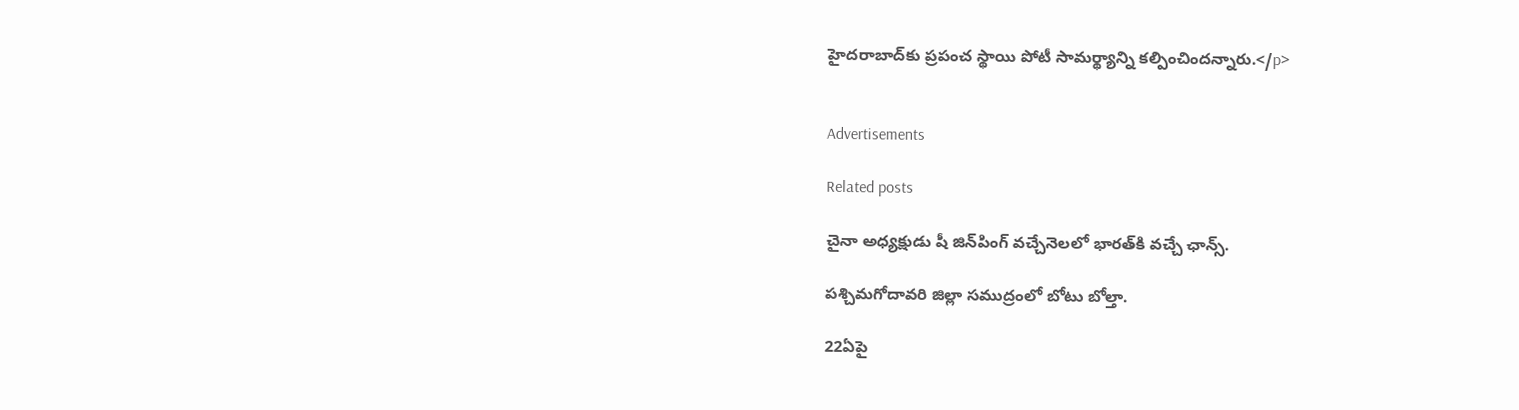హైదరాబాద్‌కు ప్రపంచ స్థాయి పోటీ సామర్థ్యాన్ని కల్పించిందన్నారు.</p>


Advertisements

Related posts

చైనా అధ్యక్షుడు షీ జిన్‌పింగ్ వచ్చేనెలలో భారత్‌కి వచ్చే ఛాన్స్‌.

పశ్చిమగోదావరి జిల్లా సముద్రంలో బోటు బోల్తా.

22ఏపై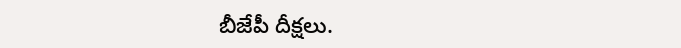బీజేపీ దీక్షలు.